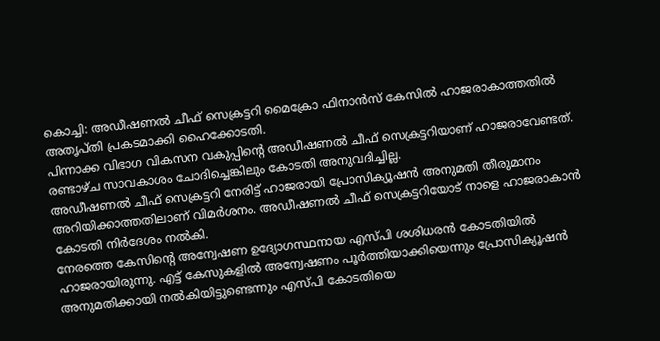കൊച്ചി: അഡീഷണൽ ചീഫ് സെക്രട്ടറി മൈക്രോ ഫിനാൻസ് കേസിൽ ഹാജരാകാത്തതിൽ അതൃപ്തി പ്രകടമാക്കി ഹൈക്കോടതി.
പിന്നാക്ക വിഭാഗ വികസന വകുപ്പിന്റെ അഡീഷണൽ ചീഫ് സെക്രട്ടറിയാണ് ഹാജരാവേണ്ടത്. രണ്ടാഴ്ച സാവകാശം ചോദിച്ചെങ്കിലും കോടതി അനുവദിച്ചില്ല.
അഡീഷണൽ ചീഫ് സെക്രട്ടറി നേരിട്ട് ഹാജരായി പ്രോസിക്യൂഷൻ അനുമതി തീരുമാനം അറിയിക്കാത്തതിലാണ് വിമർശനം. അഡീഷണൽ ചീഫ് സെക്രട്ടറിയോട് നാളെ ഹാജരാകാൻ കോടതി നിർദേശം നൽകി.
നേരത്തെ കേസിൻ്റെ അന്വേഷണ ഉദ്യോഗസ്ഥനായ എസ്പി ശശിധരൻ കോടതിയിൽ ഹാജരായിരുന്നു. എട്ട് കേസുകളിൽ അന്വേഷണം പൂർത്തിയാക്കിയെന്നും പ്രോസിക്യൂഷൻ അനുമതിക്കായി നൽകിയിട്ടുണ്ടെന്നും എസ്പി കോടതിയെ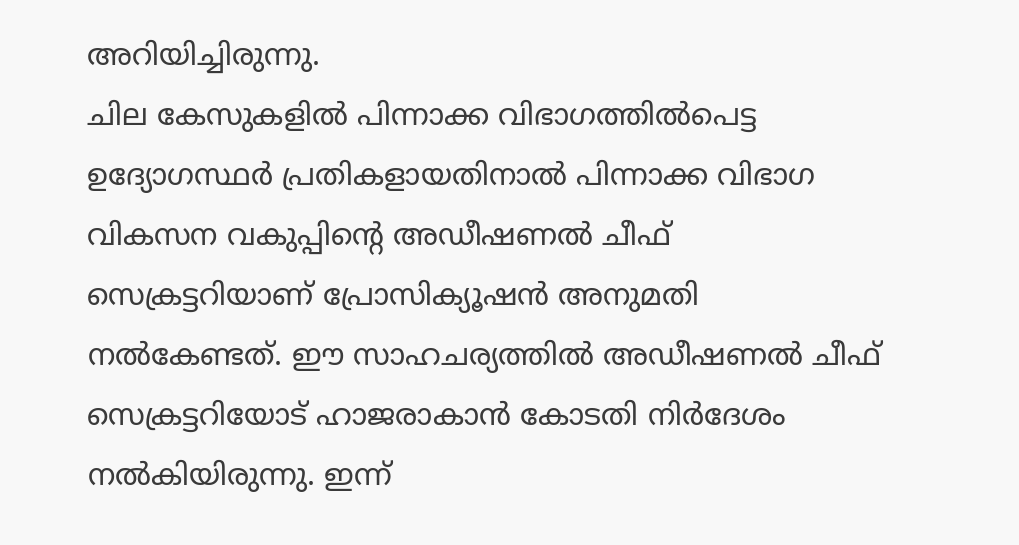അറിയിച്ചിരുന്നു.
ചില കേസുകളിൽ പിന്നാക്ക വിഭാഗത്തിൽപെട്ട ഉദ്യോഗസ്ഥർ പ്രതികളായതിനാൽ പിന്നാക്ക വിഭാഗ വികസന വകുപ്പിന്റെ അഡീഷണൽ ചീഫ് സെക്രട്ടറിയാണ് പ്രോസിക്യൂഷൻ അനുമതി നൽകേണ്ടത്. ഈ സാഹചര്യത്തിൽ അഡീഷണൽ ചീഫ് സെക്രട്ടറിയോട് ഹാജരാകാൻ കോടതി നിർദേശം നൽകിയിരുന്നു. ഇന്ന്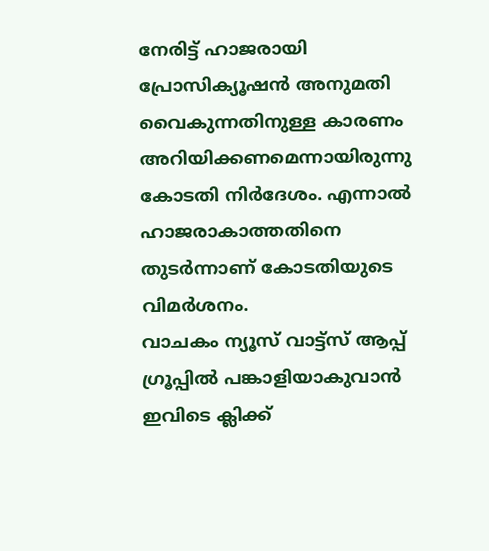നേരിട്ട് ഹാജരായി പ്രോസിക്യൂഷൻ അനുമതി വൈകുന്നതിനുള്ള കാരണം അറിയിക്കണമെന്നായിരുന്നു കോടതി നിർദേശം. എന്നാൽ ഹാജരാകാത്തതിനെ തുടർന്നാണ് കോടതിയുടെ വിമർശനം.
വാചകം ന്യൂസ് വാട്ട്സ് ആപ്പ് ഗ്രൂപ്പിൽ പങ്കാളിയാകുവാൻ
ഇവിടെ ക്ലിക്ക്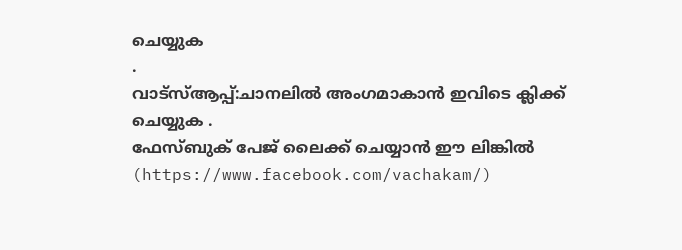ചെയ്യുക
.
വാട്സ്ആപ്പ്:ചാനലിൽ അംഗമാകാൻ ഇവിടെ ക്ലിക്ക് ചെയ്യുക .
ഫേസ്ബുക് പേജ് ലൈക്ക് ചെയ്യാൻ ഈ ലിങ്കിൽ (https://www.facebook.com/vachakam/)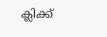ക്ലിക്ക്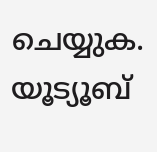ചെയ്യുക.
യൂട്യൂബ്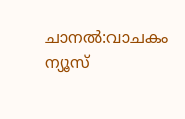ചാനൽ:വാചകം ന്യൂസ്